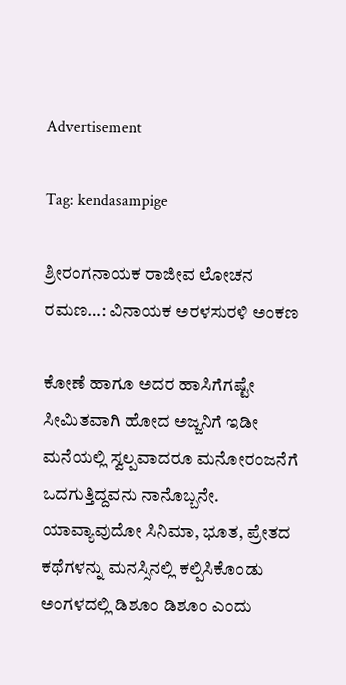Advertisement

Tag: kendasampige

ಶ್ರೀರಂಗನಾಯಕ ರಾಜೀವ ಲೋಚನ ರಮಣ…: ವಿನಾಯಕ ಅರಳಸುರಳಿ ಅಂಕಣ

ಕೋಣೆ ಹಾಗೂ ಅದರ ಹಾಸಿಗೆಗಷ್ಟೇ ಸೀಮಿತವಾಗಿ ಹೋದ ಅಜ್ಜನಿಗೆ ಇಡೀ ಮನೆಯಲ್ಲಿ ಸ್ವಲ್ಪವಾದರೂ ಮನೋರಂಜನೆಗೆ ಒದಗುತ್ತಿದ್ದವನು ನಾನೊಬ್ಬನೇ. ಯಾವ್ಯಾವುದೋ ಸಿನಿಮಾ, ಭೂತ, ಪ್ರೇತದ ಕಥೆಗಳನ್ನು ಮನಸ್ಸಿನಲ್ಲಿ ಕಲ್ಪಿಸಿಕೊಂಡು ಅಂಗಳದಲ್ಲಿ ಡಿಶೂಂ ಡಿಶೂಂ ಎಂದು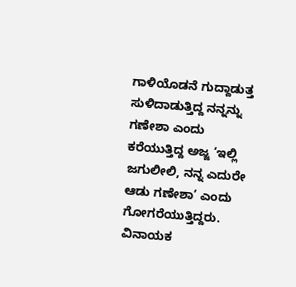ಗಾಳಿಯೊಡನೆ ಗುದ್ದಾಡುತ್ತ ಸುಳಿದಾಡುತ್ತಿದ್ದ ನನ್ನನ್ನು ಗಣೇಶಾ ಎಂದು ಕರೆಯುತ್ತಿದ್ದ ಅಜ್ಜ ‘ಇಲ್ಲಿ ಜಗುಲೀಲಿ, ನನ್ನ ಎದುರೇ ಆಡು ಗಣೇಶಾ’ ಎಂದು ಗೋಗರೆಯುತ್ತಿದ್ದರು.
ವಿನಾಯಕ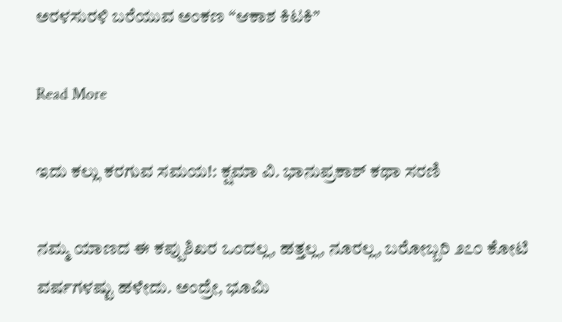ಅರಳಸುರಳಿ ಬರೆಯುವ ಅಂಕಣ “ಆಕಾಶ ಕಿಟಕಿ”

Read More

ಇದು ಕಲ್ಲು ಕರಗುವ ಸಮಯ!: ಕ್ಷಮಾ ವಿ. ಭಾನುಪ್ರಕಾಶ್ ಕಥಾ ಸರಣಿ

ನಮ್ಮ ಯಾಣದ ಈ ಕಪ್ಪುಶಿಖರ ಒಂದಲ್ಲ, ಹತ್ತಲ್ಲ, ನೂರಲ್ಲ, ಬರೋಬ್ಬರಿ ೨೭೦ ಕೋಟಿ ವರ್ಷಗಳಷ್ಟು ಹಳೇದು. ಅಂದ್ರೇ, ಭೂಮಿ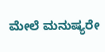ಮೇಲೆ ಮನುಷ್ಯರೇ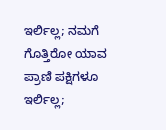ಇರ್ಲಿಲ್ಲ; ನಮಗೆ ಗೊತ್ತಿರೋ ಯಾವ ಪ್ರಾಣಿ ಪಕ್ಷಿಗಳೂ ಇರ್ಲಿಲ್ಲ;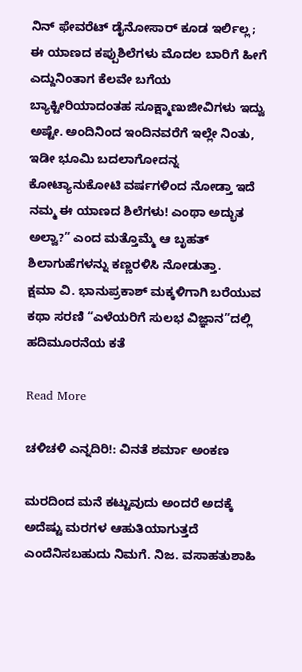ನಿನ್ ಫೇವರೆಟ್ ಡೈನೋಸಾರ್ ಕೂಡ ಇರ್ಲಿಲ್ಲ; ಈ ಯಾಣದ ಕಪ್ಪುಶಿಲೆಗಳು ಮೊದಲ ಬಾರಿಗೆ ಹೀಗೆ ಎದ್ದುನಿಂತಾಗ ಕೆಲವೇ ಬಗೆಯ ಬ್ಯಾಕ್ಟೀರಿಯಾದಂತಹ ಸೂಕ್ಷ್ಮಾಣುಜೀವಿಗಳು ಇದ್ವು ಅಷ್ಟೇ. ಅಂದಿನಿಂದ ಇಂದಿನವರೆಗೆ ಇಲ್ಲೇ ನಿಂತು, ಇಡೀ ಭೂಮಿ ಬದಲಾಗೋದನ್ನ ಕೋಟ್ಯಾನುಕೋಟಿ ವರ್ಷಗಳಿಂದ ನೋಡ್ತಾ ಇದೆ ನಮ್ಮ ಈ ಯಾಣದ ಶಿಲೆಗಳು! ಎಂಥಾ ಅದ್ಭುತ ಅಲ್ವಾ?” ಎಂದ ಮತ್ತೊಮ್ಮೆ ಆ ಬೃಹತ್ ಶಿಲಾಗುಹೆಗಳನ್ನು ಕಣ್ಣರಳಿಸಿ ನೋಡುತ್ತಾ.
ಕ್ಷಮಾ ವಿ. ಭಾನುಪ್ರಕಾಶ್‌ ಮಕ್ಕಳಿಗಾಗಿ ಬರೆಯುವ ಕಥಾ ಸರಣಿ “ಎಳೆಯರಿಗೆ ಸುಲಭ ವಿಜ್ಞಾನ”ದಲ್ಲಿ ಹದಿಮೂರನೆಯ ಕತೆ

Read More

ಚಳಿಚಳಿ ಎನ್ನದಿರಿ!: ವಿನತೆ ಶರ್ಮಾ ಅಂಕಣ

ಮರದಿಂದ ಮನೆ ಕಟ್ಟುವುದು ಅಂದರೆ ಅದಕ್ಕೆ ಅದೆಷ್ಟು ಮರಗಳ ಆಹುತಿಯಾಗುತ್ತದೆ ಎಂದೆನಿಸಬಹುದು ನಿಮಗೆ. ನಿಜ. ವಸಾಹತುಶಾಹಿ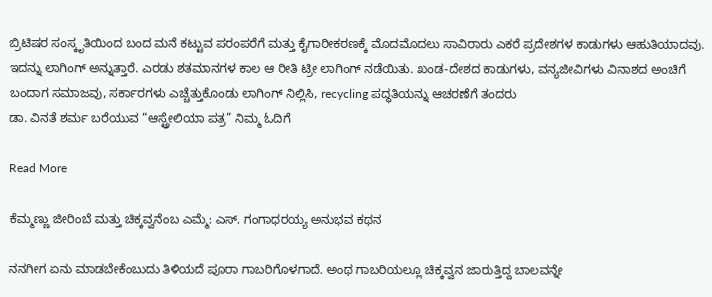ಬ್ರಿಟಿಷರ ಸಂಸ್ಕೃತಿಯಿಂದ ಬಂದ ಮನೆ ಕಟ್ಟುವ ಪರಂಪರೆಗೆ ಮತ್ತು ಕೈಗಾರೀಕರಣಕ್ಕೆ ಮೊದಮೊದಲು ಸಾವಿರಾರು ಎಕರೆ ಪ್ರದೇಶಗಳ ಕಾಡುಗಳು ಆಹುತಿಯಾದವು. ಇದನ್ನು ಲಾಗಿಂಗ್ ಅನ್ನುತ್ತಾರೆ. ಎರಡು ಶತಮಾನಗಳ ಕಾಲ ಆ ರೀತಿ ಟ್ರೀ ಲಾಗಿಂಗ್ ನಡೆಯಿತು. ಖಂಡ-ದೇಶದ ಕಾಡುಗಳು, ವನ್ಯಜೀವಿಗಳು ವಿನಾಶದ ಅಂಚಿಗೆ ಬಂದಾಗ ಸಮಾಜವು, ಸರ್ಕಾರಗಳು ಎಚ್ಚೆತ್ತುಕೊಂಡು ಲಾಗಿಂಗ್ ನಿಲ್ಲಿಸಿ, recycling ಪದ್ಧತಿಯನ್ನು ಆಚರಣೆಗೆ ತಂದರು
ಡಾ. ವಿನತೆ ಶರ್ಮ ಬರೆಯುವ “ಆಸ್ಟ್ರೇಲಿಯಾ ಪತ್ರ” ನಿಮ್ಮ ಓದಿಗೆ

Read More

ಕೆಮ್ಮಣ್ಣು ಜೀರಿಂಬೆ ಮತ್ತು ಚಿಕ್ಕವ್ವನೆಂಬ ಎಮ್ಮೆ: ಎಸ್. ಗಂಗಾಧರಯ್ಯ ಅನುಭವ ಕಥನ

ನನಗೀಗ ಏನು ಮಾಡಬೇಕೆಂಬುದು ತಿಳಿಯದೆ ಪೂರಾ ಗಾಬರಿಗೊಳಗಾದೆ. ಅಂಥ ಗಾಬರಿಯಲ್ಲೂ ಚಿಕ್ಕವ್ವನ ಜಾರುತ್ತಿದ್ದ ಬಾಲವನ್ನೇ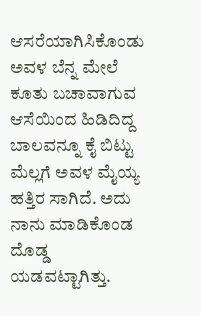ಆಸರೆಯಾಗಿಸಿಕೊಂಡು ಅವಳ ಬೆನ್ನ ಮೇಲೆ ಕೂತು ಬಚಾವಾಗುವ ಆಸೆಯಿಂದ ಹಿಡಿದಿದ್ದ ಬಾಲವನ್ನೂ ಕೈ ಬಿಟ್ಟು ಮೆಲ್ಲಗೆ ಅವಳ ಮೈಯ್ಯ ಹತ್ತಿರ ಸಾಗಿದೆ. ಅದು ನಾನು ಮಾಡಿಕೊಂಡ ದೊಡ್ಡ ಯಡವಟ್ಟಾಗಿತ್ತು.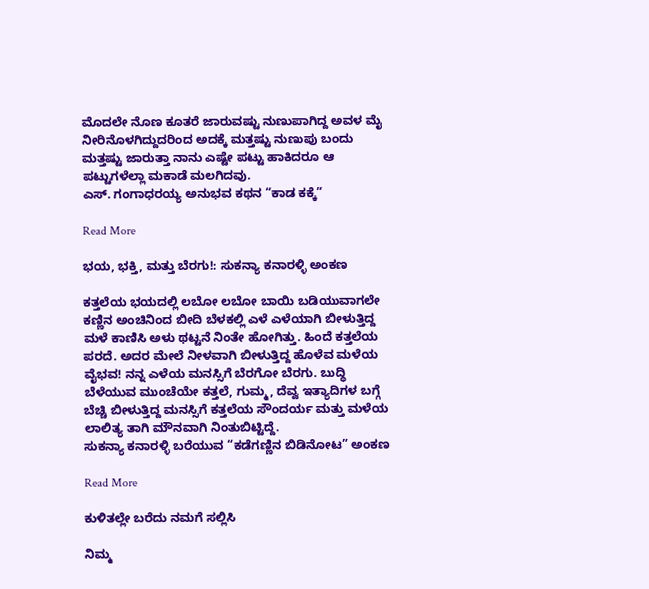ಮೊದಲೇ ನೊಣ ಕೂತರೆ ಜಾರುವಷ್ಟು ನುಣುಪಾಗಿದ್ದ ಅವಳ ಮೈ ನೀರಿನೊಳಗಿದ್ದುದರಿಂದ ಅದಕ್ಕೆ ಮತ್ತಷ್ಟು ನುಣುಪು ಬಂದು ಮತ್ತಷ್ಟು ಜಾರುತ್ತಾ ನಾನು ಎಷ್ಟೇ ಪಟ್ಟು ಹಾಕಿದರೂ ಆ ಪಟ್ಟುಗಳೆಲ್ಲಾ ಮಕಾಡೆ ಮಲಗಿದವು.
ಎಸ್. ಗಂಗಾಧರಯ್ಯ ಅನುಭವ ಕಥನ “ಕಾಡ ಕಕ್ಕೆ”

Read More

ಭಯ, ಭಕ್ತಿ, ಮತ್ತು ಬೆರಗು!: ಸುಕನ್ಯಾ ಕನಾರಳ್ಳಿ ಅಂಕಣ

ಕತ್ತಲೆಯ ಭಯದಲ್ಲಿ ಲಬೋ ಲಬೋ ಬಾಯಿ ಬಡಿಯುವಾಗಲೇ ಕಣ್ಣಿನ ಅಂಚಿನಿಂದ ಬೀದಿ ಬೆಳಕಲ್ಲಿ ಎಳೆ ಎಳೆಯಾಗಿ ಬೀಳುತ್ತಿದ್ದ ಮಳೆ ಕಾಣಿಸಿ ಅಳು ಥಟ್ಟನೆ ನಿಂತೇ ಹೋಗಿತ್ತು. ಹಿಂದೆ ಕತ್ತಲೆಯ ಪರದೆ. ಅದರ ಮೇಲೆ ನೀಳವಾಗಿ ಬೀಳುತ್ತಿದ್ದ ಹೊಳೆವ ಮಳೆಯ ವೈಭವ! ನನ್ನ ಎಳೆಯ ಮನಸ್ಸಿಗೆ ಬೆರಗೋ ಬೆರಗು. ಬುದ್ಧಿ ಬೆಳೆಯುವ ಮುಂಚೆಯೇ ಕತ್ತಲೆ, ಗುಮ್ಮ, ದೆವ್ವ ಇತ್ಯಾದಿಗಳ ಬಗ್ಗೆ ಬೆಚ್ಚಿ ಬೀಳುತ್ತಿದ್ದ ಮನಸ್ಸಿಗೆ ಕತ್ತಲೆಯ ಸೌಂದರ್ಯ ಮತ್ತು ಮಳೆಯ ಲಾಲಿತ್ಯ ತಾಗಿ ಮೌನವಾಗಿ ನಿಂತುಬಿಟ್ಟಿದ್ದೆ.
ಸುಕನ್ಯಾ ಕನಾರಳ್ಳಿ ಬರೆಯುವ “ಕಡೆಗಣ್ಣಿನ ಬಿಡಿನೋಟ” ಅಂಕಣ

Read More

ಕುಳಿತಲ್ಲೇ ಬರೆದು ನಮಗೆ ಸಲ್ಲಿಸಿ

ನಿಮ್ಮ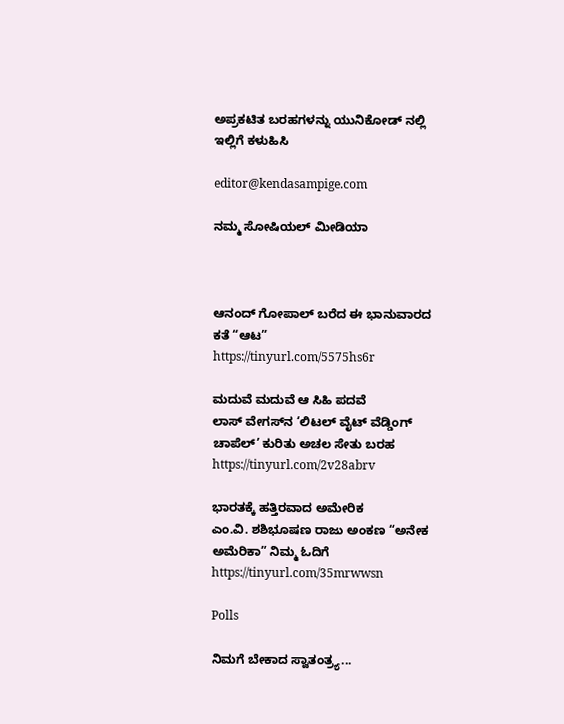ಅಪ್ರಕಟಿತ ಬರಹಗಳನ್ನು ಯುನಿಕೋಡ್ ನಲ್ಲಿ ಇಲ್ಲಿಗೆ ಕಳುಹಿಸಿ

editor@kendasampige.com

ನಮ್ಮ ಸೋಷಿಯಲ್‌ ಮೀಡಿಯಾ



ಆನಂದ್‌ ಗೋಪಾಲ್‌ ಬರೆದ ಈ ಭಾನುವಾರದ ಕತೆ “ಆಟ”
https://tinyurl.com/5575hs6r

ಮದುವೆ ಮದುವೆ ಆ ಸಿಹಿ ಪದವೆ
ಲಾಸ್‌ ವೇಗಸ್‌ನ ‘ಲಿಟಲ್ ವೈಟ್ ವೆಡ್ಡಿಂಗ್ ಚಾಪೆಲ್’ ಕುರಿತು ಅಚಲ ಸೇತು ಬರಹ
https://tinyurl.com/2v28abrv

ಭಾರತಕ್ಕೆ ಹತ್ತಿರವಾದ ಅಮೇರಿಕ
ಎಂ.ವಿ. ಶಶಿಭೂಷಣ ರಾಜು ಅಂಕಣ “ಅನೇಕ ಅಮೆರಿಕಾ” ನಿಮ್ಮ ಓದಿಗೆ
https://tinyurl.com/35mrwwsn

Polls

ನಿಮಗೆ ಬೇಕಾದ ಸ್ವಾತಂತ್ರ್ಯ...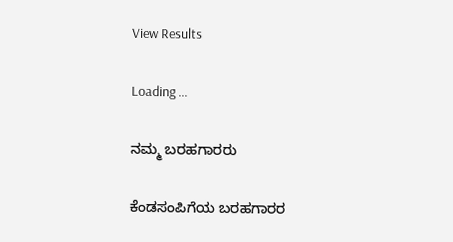View Results

Loading ...

ನಮ್ಮ ಬರಹಗಾರರು

ಕೆಂಡಸಂಪಿಗೆಯ ಬರಹಗಾರರ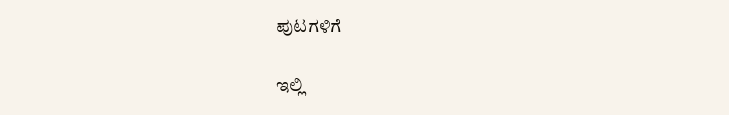ಪುಟಗಳಿಗೆ

ಇಲ್ಲಿ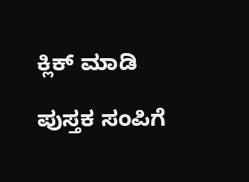ಕ್ಲಿಕ್ ಮಾಡಿ

ಪುಸ್ತಕ ಸಂಪಿಗೆ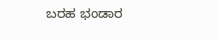ಬರಹ ಭಂಡಾರ